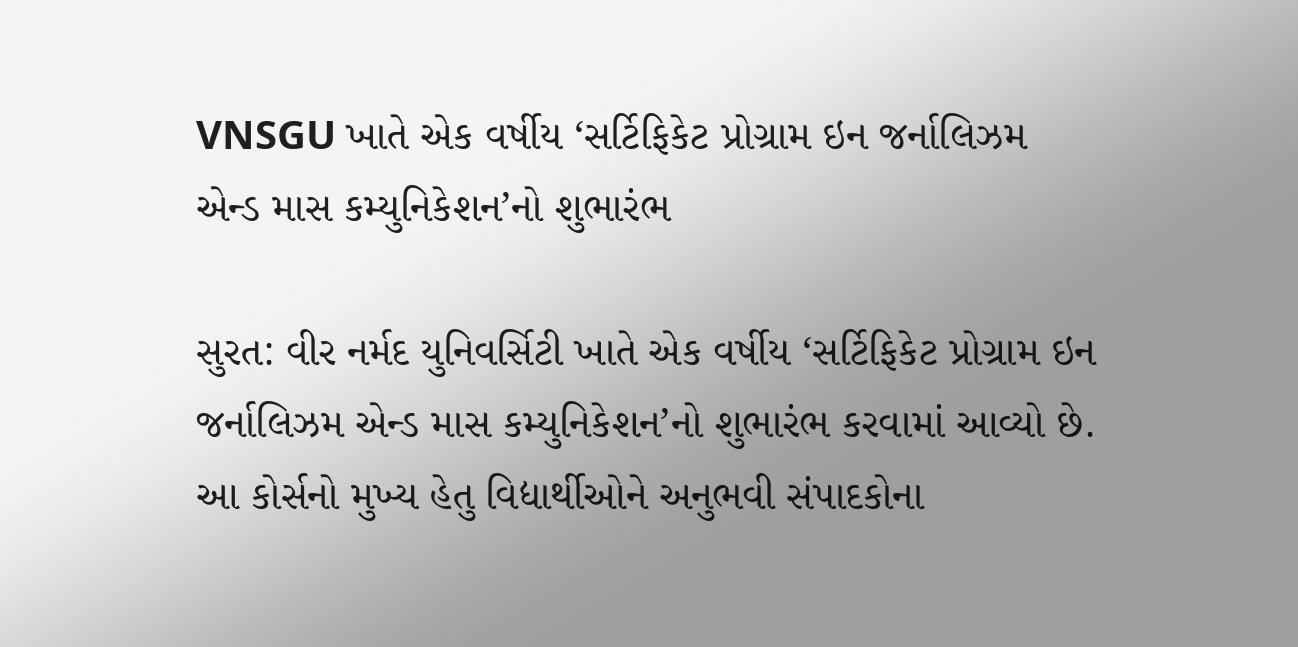VNSGU ખાતે એક વર્ષીય ‘સર્ટિફિકેટ પ્રોગ્રામ ઇન જર્નાલિઝમ એન્ડ માસ કમ્યુનિકેશન’નો શુભારંભ

સુરત: વીર નર્મદ યુનિવર્સિટી ખાતે એક વર્ષીય ‘સર્ટિફિકેટ પ્રોગ્રામ ઇન જર્નાલિઝમ એન્ડ માસ કમ્યુનિકેશન’નો શુભારંભ કરવામાં આવ્યો છે. આ કોર્સનો મુખ્ય હેતુ વિદ્યાર્થીઓને અનુભવી સંપાદકોના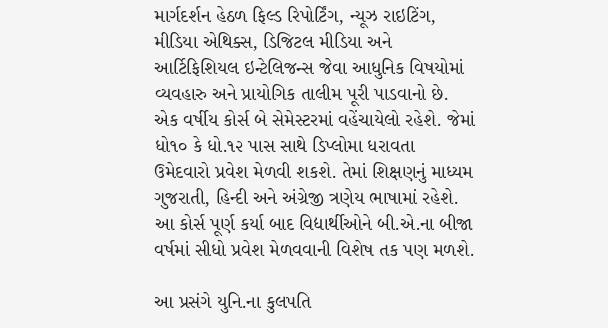માર્ગદર્શન હેઠળ ફિલ્ડ રિપોર્ટિંગ, ન્યૂઝ રાઇટિંગ, મીડિયા એથિક્સ, ડિજિટલ મીડિયા અને આર્ટિફિશિયલ ઇન્ટેલિજન્સ જેવા આધુનિક વિષયોમાં વ્યવહારુ અને પ્રાયોગિક તાલીમ પૂરી પાડવાનો છે.
એક વર્ષીય કોર્સ બે સેમેસ્ટરમાં વહેંચાયેલો રહેશે. જેમાં ધો૧૦ કે ધો.૧૨ પાસ સાથે ડિપ્લોમા ધરાવતા ઉમેદવારો પ્રવેશ મેળવી શકશે. તેમાં શિક્ષણનું માધ્યમ ગુજરાતી, હિન્દી અને અંગ્રેજી ત્રણેય ભાષામાં રહેશે. આ કોર્સ પૂર્ણ કર્યા બાદ વિદ્યાર્થીઓને બી.એ.ના બીજા વર્ષમાં સીધો પ્રવેશ મેળવવાની વિશેષ તક પણ મળશે.

આ પ્રસંગે યુનિ.ના કુલપતિ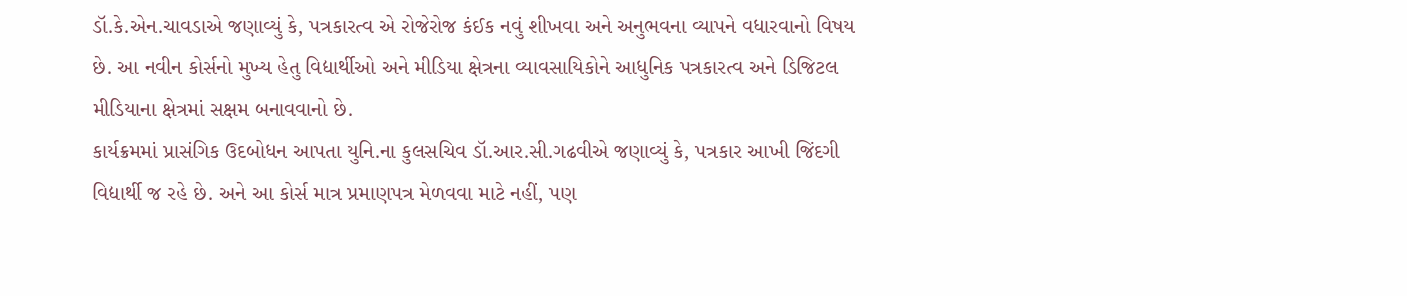ડૉ.કે.એન.ચાવડાએ જણાવ્યું કે, પત્રકારત્વ એ રોજેરોજ કંઈક નવું શીખવા અને અનુભવના વ્યાપને વધારવાનો વિષય છે. આ નવીન કોર્સનો મુખ્ય હેતુ વિદ્યાર્થીઓ અને મીડિયા ક્ષેત્રના વ્યાવસાયિકોને આધુનિક પત્રકારત્વ અને ડિજિટલ મીડિયાના ક્ષેત્રમાં સક્ષમ બનાવવાનો છે.
કાર્યક્રમમાં પ્રાસંગિક ઉદબોધન આપતા યુનિ.ના કુલસચિવ ડૉ.આર.સી.ગઢવીએ જણાવ્યું કે, પત્રકાર આખી જિંદગી વિદ્યાર્થી જ રહે છે. અને આ કોર્સ માત્ર પ્રમાણપત્ર મેળવવા માટે નહીં, પણ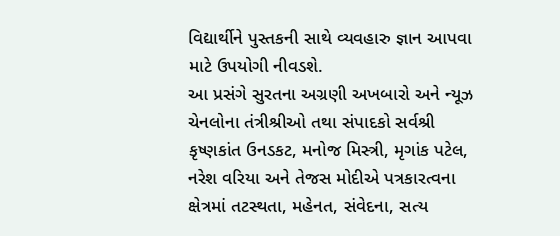વિદ્યાર્થીને પુસ્તકની સાથે વ્યવહારુ જ્ઞાન આપવા માટે ઉપયોગી નીવડશે.
આ પ્રસંગે સુરતના અગ્રણી અખબારો અને ન્યૂઝ ચેનલોના તંત્રીશ્રીઓ તથા સંપાદકો સર્વશ્રી કૃષ્ણકાંત ઉનડકટ, મનોજ મિસ્ત્રી, મૃગાંક પટેલ, નરેશ વરિયા અને તેજસ મોદીએ પત્રકારત્વના ક્ષેત્રમાં તટસ્થતા, મહેનત, સંવેદના, સત્ય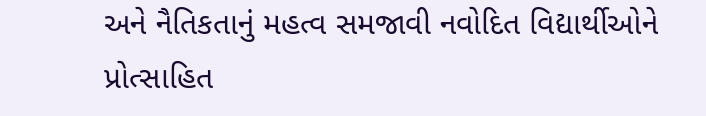અને નૈતિકતાનું મહત્વ સમજાવી નવોદિત વિદ્યાર્થીઓને પ્રોત્સાહિત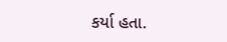કર્યા હતા.